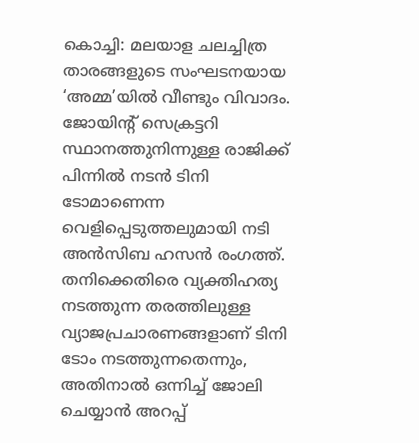കൊച്ചി: മലയാള ചലച്ചിത്ര താരങ്ങളുടെ സംഘടനയായ ‘അമ്മ’യിൽ വീണ്ടും വിവാദം. ജോയിന്റ് സെക്രട്ടറി സ്ഥാനത്തുനിന്നുള്ള രാജിക്ക് പിന്നിൽ നടൻ ടിനി ടോമാണെന്ന വെളിപ്പെടുത്തലുമായി നടി അൻസിബ ഹസൻ രംഗത്ത്. തനിക്കെതിരെ വ്യക്തിഹത്യ നടത്തുന്ന തരത്തിലുള്ള വ്യാജപ്രചാരണങ്ങളാണ് ടിനി ടോം നടത്തുന്നതെന്നും, അതിനാൽ ഒന്നിച്ച് ജോലി ചെയ്യാൻ അറപ്പ്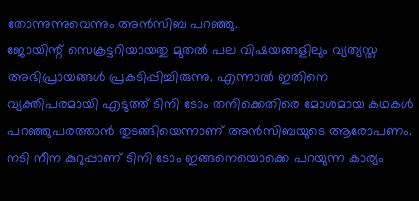തോന്നുന്നുവെന്നും അൻസിബ പറഞ്ഞു.
ജോയിന്റ് സെക്രട്ടറിയായതു മുതൽ പല വിഷയങ്ങളിലും വ്യത്യസ്ത അഭിപ്രായങ്ങൾ പ്രകടിപ്പിച്ചിരുന്നു. എന്നാൽ ഇതിനെ വ്യക്തിപരമായി എടുത്ത് ടിനി ടോം തനിക്കെതിരെ മോശമായ കഥകൾ പറഞ്ഞുപരത്താൻ തുടങ്ങിയെന്നാണ് അൻസിബയുടെ ആരോപണം. നടി നീന കുറുപ്പാണ് ടിനി ടോം ഇങ്ങനെയൊക്കെ പറയുന്ന കാര്യം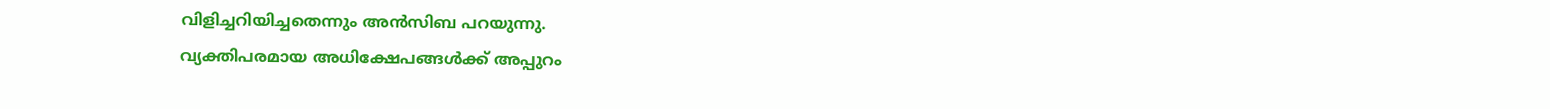വിളിച്ചറിയിച്ചതെന്നും അൻസിബ പറയുന്നു.
വ്യക്തിപരമായ അധിക്ഷേപങ്ങൾക്ക് അപ്പുറം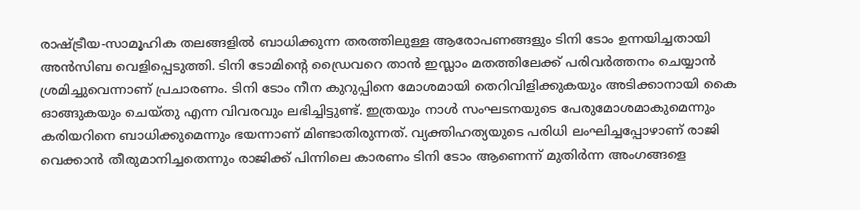രാഷ്ട്രീയ-സാമൂഹിക തലങ്ങളിൽ ബാധിക്കുന്ന തരത്തിലുള്ള ആരോപണങ്ങളും ടിനി ടോം ഉന്നയിച്ചതായി അൻസിബ വെളിപ്പെടുത്തി. ടിനി ടോമിന്റെ ഡ്രൈവറെ താൻ ഇസ്ലാം മതത്തിലേക്ക് പരിവർത്തനം ചെയ്യാൻ ശ്രമിച്ചുവെന്നാണ് പ്രചാരണം. ടിനി ടോം നീന കുറുപ്പിനെ മോശമായി തെറിവിളിക്കുകയും അടിക്കാനായി കൈ ഓങ്ങുകയും ചെയ്തു എന്ന വിവരവും ലഭിച്ചിട്ടുണ്ട്. ഇത്രയും നാൾ സംഘടനയുടെ പേരുമോശമാകുമെന്നും കരിയറിനെ ബാധിക്കുമെന്നും ഭയന്നാണ് മിണ്ടാതിരുന്നത്. വ്യക്തിഹത്യയുടെ പരിധി ലംഘിച്ചപ്പോഴാണ് രാജി വെക്കാൻ തീരുമാനിച്ചതെന്നും രാജിക്ക് പിന്നിലെ കാരണം ടിനി ടോം ആണെന്ന് മുതിർന്ന അംഗങ്ങളെ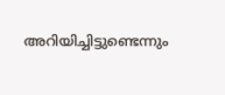അറിയിച്ചിട്ടുണ്ടെന്നും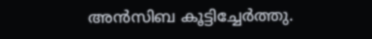അൻസിബ കൂട്ടിച്ചേർത്തു.